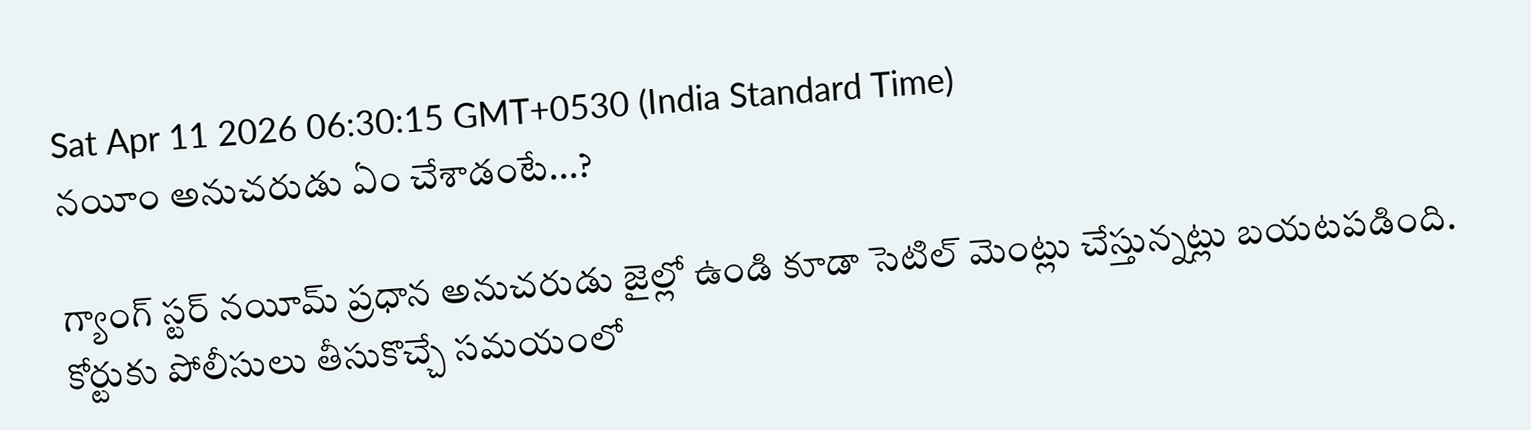Sat Apr 11 2026 06:30:15 GMT+0530 (India Standard Time)
నయీం అనుచరుడు ఏం చేశాడంటే...?

గ్యాంగ్ స్టర్ నయీమ్ ప్రధాన అనుచరుడు జైల్లో ఉండి కూడా సెటిల్ మెంట్లు చేస్తున్నట్లు బయటపడింది. కోర్టుకు పోలీసులు తీసుకొచ్చే సమయంలో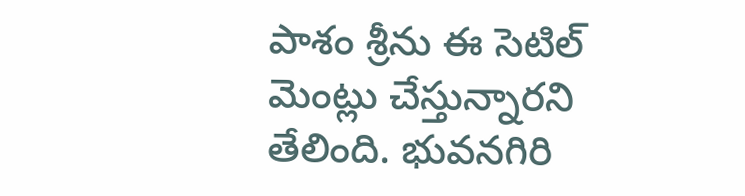పాశం శ్రీను ఈ సెటిల్ మెంట్లు చేస్తున్నారని తేలింది. భువనగిరి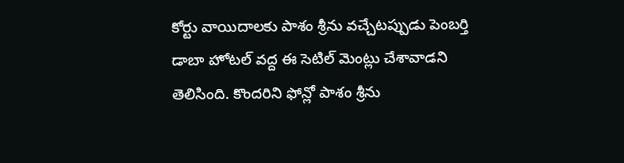కోర్టు వాయిదాలకు పాశం శ్రీను వచ్చేటప్పుడు పెంబర్తి డాబా హోటల్ వద్ద ఈ సెటిల్ మెంట్లు చేశావాడని తెలిసింది. కొందరిని ఫోన్లో పాశం శ్రీను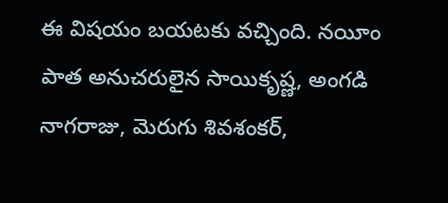ఈ విషయం బయటకు వచ్చింది. నయీం పాత అనుచరులైన సాయికృష్ణ, అంగడి నాగరాజు, మెరుగు శివశంకర్,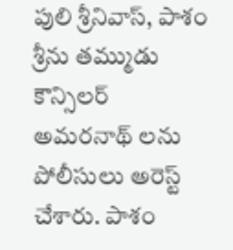పులి శ్రీనివాస్, పాశం శ్రీను తమ్ముడు కౌన్సిలర్ అమరనాథ్ లను పోలీసులు అరెస్ట్ చేశారు. పాశం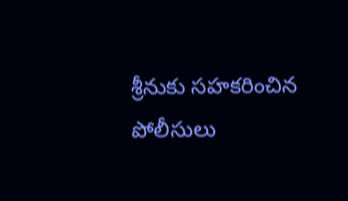శ్రీనుకు సహకరించిన పోలీసులు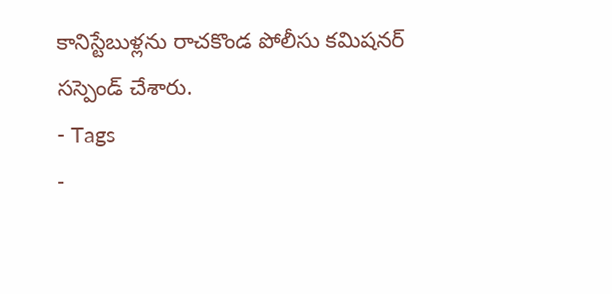కానిస్టేబుళ్లను రాచకొండ పోలీసు కమిషనర్ సస్పెండ్ చేశారు.
- Tags
-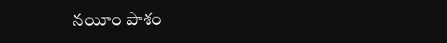నయీం పాశం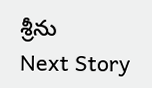శ్రీను
Next Story